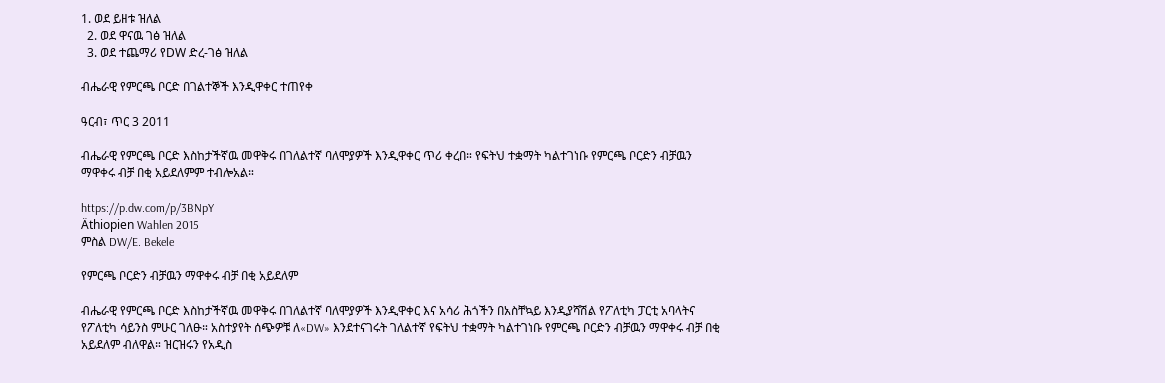1. ወደ ይዘቱ ዝለል
  2. ወደ ዋናዉ ገፅ ዝለል
  3. ወደ ተጨማሪ የDW ድረ-ገፅ ዝለል

ብሔራዊ የምርጫ ቦርድ በገልተኞች እንዲዋቀር ተጠየቀ

ዓርብ፣ ጥር 3 2011

ብሔራዊ የምርጫ ቦርድ እስከታችኛዉ መዋቅሩ በገለልተኛ ባለሞያዎች እንዲዋቀር ጥሪ ቀረበ። የፍትህ ተቋማት ካልተገነቡ የምርጫ ቦርድን ብቻዉን ማዋቀሩ ብቻ በቂ አይደለምም ተብሎአል።

https://p.dw.com/p/3BNpY
Äthiopien Wahlen 2015
ምስል DW/E. Bekele

የምርጫ ቦርድን ብቻዉን ማዋቀሩ ብቻ በቂ አይደለም

ብሔራዊ የምርጫ ቦርድ እስከታችኛዉ መዋቅሩ በገለልተኛ ባለሞያዎች እንዲዋቀር እና አሳሪ ሕጎችን በአስቸኳይ እንዲያሻሽል የፖለቲካ ፓርቲ አባላትና የፖለቲካ ሳይንስ ምሁር ገለፁ። አስተያየት ሰጭዎቹ ለ«DW» እንደተናገሩት ገለልተኛ የፍትህ ተቋማት ካልተገነቡ የምርጫ ቦርድን ብቻዉን ማዋቀሩ ብቻ በቂ አይደለም ብለዋል። ዝርዝሩን የአዲስ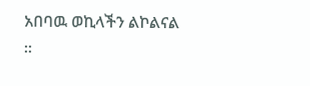አበባዉ ወኪላችን ልኮልናል ።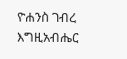ዮሐንስ ገብረ እግዚአብሔር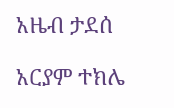አዜብ ታደሰ

አርያም ተክሌ